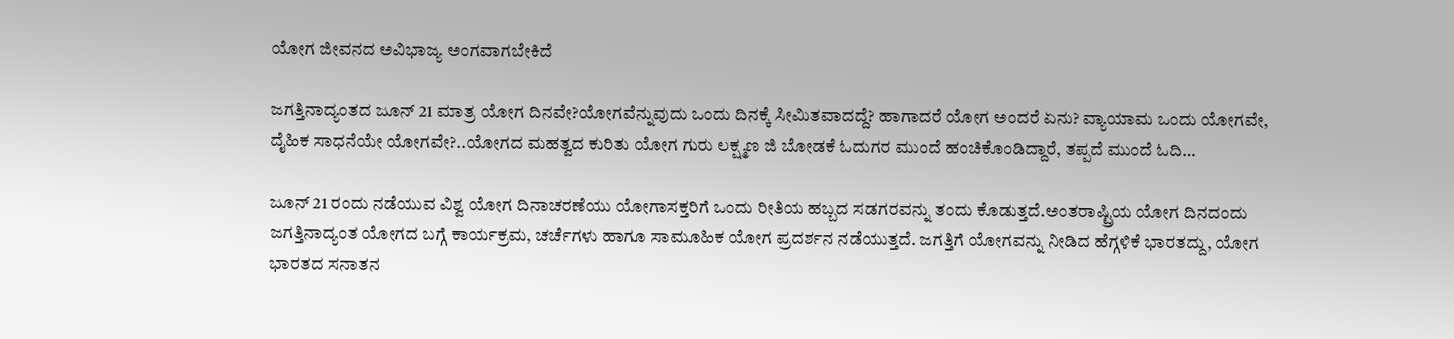ಯೋಗ ಜೀವನದ ಅವಿಭಾಜ್ಯ ಅಂಗವಾಗಬೇಕಿದೆ

ಜಗತ್ತಿನಾದ್ಯಂತದ ಜೂನ್ 21 ಮಾತ್ರ ಯೋಗ ದಿನವೇ?ಯೋಗವೆನ್ನುವುದು ಒಂದು ದಿನಕ್ಕೆ ಸೀಮಿತವಾದದ್ದೆ? ಹಾಗಾದರೆ ಯೋಗ ಅಂದರೆ ಏನು? ವ್ಯಾಯಾಮ ಒಂದು ಯೋಗವೇ, ದೈಹಿಕ ಸಾಧನೆಯೇ ಯೋಗವೇ?..ಯೋಗದ ಮಹತ್ವದ ಕುರಿತು ಯೋಗ ಗುರು ಲಕ್ಷ್ಮಣ ಜಿ ಬೋಡಕೆ ಓದುಗರ ಮುಂದೆ ಹಂಚಿಕೊಂಡಿದ್ದಾರೆ, ತಪ್ಪದೆ ಮುಂದೆ ಓದಿ…

ಜೂನ್ 21 ರಂದು ನಡೆಯುವ ವಿಶ್ವ ಯೋಗ ದಿನಾಚರಣೆಯು ಯೋಗಾಸಕ್ತರಿಗೆ ಒಂದು ರೀತಿಯ ಹಬ್ಬದ ಸಡಗರವನ್ನು ತಂದು ಕೊಡುತ್ತದೆ.ಅಂತರಾಷ್ಟ್ರಿಯ ಯೋಗ ದಿನದಂದು ಜಗತ್ತಿನಾದ್ಯಂತ ಯೋಗದ ಬಗ್ಗೆ ಕಾರ್ಯಕ್ರಮ, ಚರ್ಚೆಗಳು ಹಾಗೂ ಸಾಮೂಹಿಕ ಯೋಗ ಪ್ರದರ್ಶನ ನಡೆಯುತ್ತದೆ. ಜಗತ್ತಿಗೆ ಯೋಗವನ್ನು ನೀಡಿದ ಹೆಗ್ಗಳಿಕೆ ಭಾರತದ್ದು, ಯೋಗ ಭಾರತದ ಸನಾತನ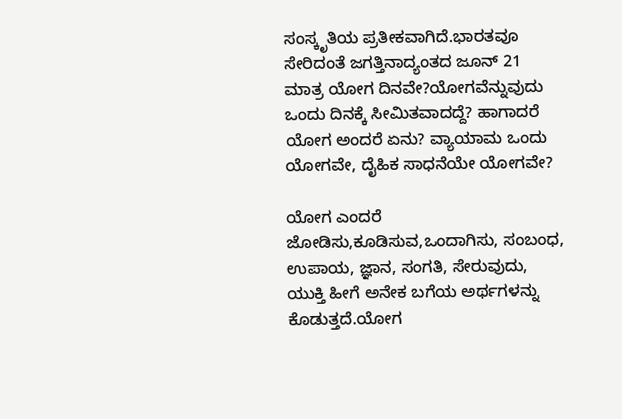ಸಂಸ್ಕೃತಿಯ ಪ್ರತೀಕವಾಗಿದೆ.ಭಾರತವೂ ಸೇರಿದಂತೆ ಜಗತ್ತಿನಾದ್ಯಂತದ ಜೂನ್ 21 ಮಾತ್ರ ಯೋಗ ದಿನವೇ?ಯೋಗವೆನ್ನುವುದು ಒಂದು ದಿನಕ್ಕೆ ಸೀಮಿತವಾದದ್ದೆ? ಹಾಗಾದರೆ ಯೋಗ ಅಂದರೆ ಏನು? ವ್ಯಾಯಾಮ ಒಂದು ಯೋಗವೇ, ದೈಹಿಕ ಸಾಧನೆಯೇ ಯೋಗವೇ?

ಯೋಗ ಎಂದರೆ ಜೋಡಿಸು,ಕೂಡಿಸುವ,ಒಂದಾಗಿಸು, ಸಂಬಂಧ, ಉಪಾಯ, ಜ್ಞಾನ, ಸಂಗತಿ, ಸೇರುವುದು, ಯುಕ್ತಿ ಹೀಗೆ ಅನೇಕ ಬಗೆಯ ಅರ್ಥಗಳನ್ನು ಕೊಡುತ್ತದೆ.ಯೋಗ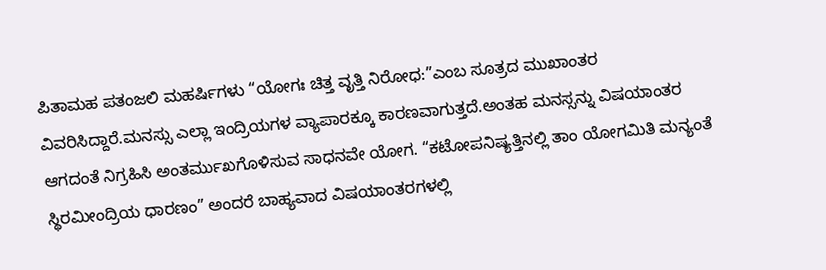ಪಿತಾಮಹ ಪತಂಜಲಿ ಮಹರ್ಷಿಗಳು “ಯೋಗಃ ಚಿತ್ತ ವೃತ್ತಿ ನಿರೋಧ:”ಎಂಬ ಸೂತ್ರದ ಮುಖಾಂತರ ವಿವರಿಸಿದ್ದಾರೆ.ಮನಸ್ಸು ಎಲ್ಲಾ ಇಂದ್ರಿಯಗಳ ವ್ಯಾಪಾರಕ್ಕೂ ಕಾರಣವಾಗುತ್ತದೆ.ಅಂತಹ ಮನಸ್ಸನ್ನು ವಿಷಯಾಂತರ ಆಗದಂತೆ ನಿಗ್ರಹಿಸಿ ಅಂತರ್ಮುಖಗೊಳಿಸುವ ಸಾಧನವೇ ಯೋಗ. “ಕಟೋಪನಿಷ್ಯತ್ತಿನಲ್ಲಿ ತಾಂ ಯೋಗಮಿತಿ ಮನ್ಯಂತೆ ಸ್ಥಿರಮೀಂದ್ರಿಯ ಧಾರಣಂ” ಅಂದರೆ ಬಾಹ್ಯವಾದ ವಿಷಯಾಂತರಗಳಲ್ಲಿ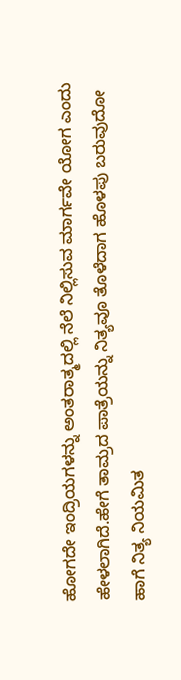ಹೋಗದೇ ಇಂದ್ರಿಯಗಳನ್ನು ಅಂತರಾತ್ಮದಲ್ಲಿ ನೆಲೆ ನಿಲ್ಲಿಸುವ ಮಾರ್ಗವೇ ಯೋಗ ಎಂದು ಹೇಳಲಾಗಿದೆ.ಹೇಗೆ ತಾಮ್ರದ ಪಾತ್ರೆಯನ್ನು ನಿತ್ಯವೂ ತೊಳೆದಾಗ ಹೊಳಪು ಬರುವುದೋ ಹಾಗೆ ನಿತ್ಯ ನಿಯಮಿತ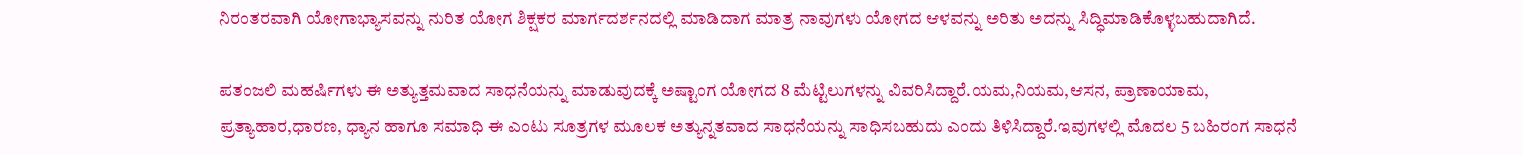ನಿರಂತರವಾಗಿ ಯೋಗಾಭ್ಯಾಸವನ್ನು ನುರಿತ ಯೋಗ ಶಿಕ್ಷಕರ ಮಾರ್ಗದರ್ಶನದಲ್ಲಿ ಮಾಡಿದಾಗ ಮಾತ್ರ ನಾವುಗಳು ಯೋಗದ ಆಳವನ್ನು ಅರಿತು ಅದನ್ನು ಸಿದ್ಧಿಮಾಡಿಕೊಳ್ಳಬಹುದಾಗಿದೆ.

ಪತಂಜಲಿ ಮಹರ್ಷಿಗಳು ಈ ಅತ್ಯುತ್ತಮವಾದ ಸಾಧನೆಯನ್ನು ಮಾಡುವುದಕ್ಕೆ ಅಷ್ಟಾಂಗ ಯೋಗದ 8 ಮೆಟ್ಟಿಲುಗಳನ್ನು ವಿವರಿಸಿದ್ದಾರೆ.ಯಮ,ನಿಯಮ,ಆಸನ, ಪ್ರಾಣಾಯಾಮ, ಪ್ರತ್ಯಾಹಾರ,ಧಾರಣ, ಧ್ಯಾನ ಹಾಗೂ ಸಮಾಧಿ ಈ ಎಂಟು ಸೂತ್ರಗಳ ಮೂಲಕ ಅತ್ಯುನ್ನತವಾದ ಸಾಧನೆಯನ್ನು ಸಾಧಿಸಬಹುದು ಎಂದು ತಿಳಿಸಿದ್ದಾರೆ.ಇವುಗಳಲ್ಲಿ ಮೊದಲ 5 ಬಹಿರಂಗ ಸಾಧನೆ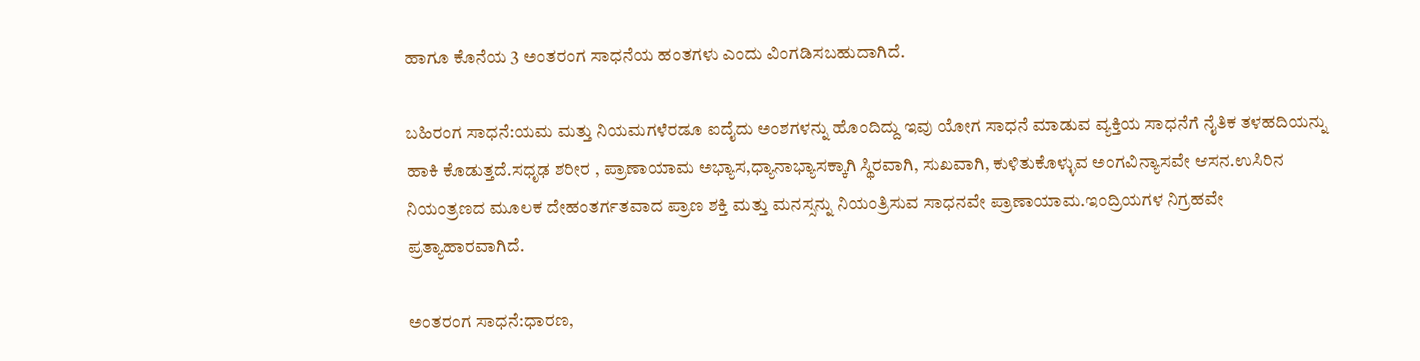ಹಾಗೂ ಕೊನೆಯ 3 ಅಂತರಂಗ ಸಾಧನೆಯ ಹಂತಗಳು ಎಂದು ವಿಂಗಡಿಸಬಹುದಾಗಿದೆ.

ಬಹಿರಂಗ ಸಾಧನೆ:ಯಮ ಮತ್ತು ನಿಯಮಗಳೆರಡೂ ಐದೈದು ಅಂಶಗಳನ್ನು ಹೊಂದಿದ್ದು ಇವು ಯೋಗ ಸಾಧನೆ ಮಾಡುವ ವ್ಯಕ್ತಿಯ ಸಾಧನೆಗೆ ನೈತಿಕ ತಳಹದಿಯನ್ನು ಹಾಕಿ ಕೊಡುತ್ತದೆ.ಸಧೃಢ ಶರೀರ , ಪ್ರಾಣಾಯಾಮ ಅಭ್ಯಾಸ,ಧ್ಯಾನಾಭ್ಯಾಸಕ್ಕಾಗಿ ಸ್ಥಿರವಾಗಿ, ಸುಖವಾಗಿ, ಕುಳಿತುಕೊಳ್ಳುವ ಅಂಗವಿನ್ಯಾಸವೇ ಆಸನ.ಉಸಿರಿನ ನಿಯಂತ್ರಣದ ಮೂಲಕ ದೇಹಂತರ್ಗತವಾದ ಪ್ರಾಣ ಶಕ್ತಿ ಮತ್ತು ಮನಸ್ಸನ್ನು ನಿಯಂತ್ರಿಸುವ ಸಾಧನವೇ ಪ್ರಾಣಾಯಾಮ.ಇಂದ್ರಿಯಗಳ ನಿಗ್ರಹವೇ ಪ್ರತ್ಯಾಹಾರವಾಗಿದೆ.

ಅಂತರಂಗ ಸಾಧನೆ:ಧಾರಣ,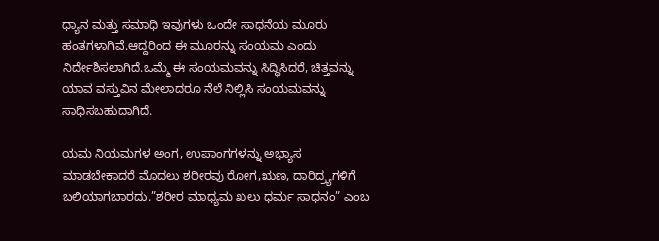ಧ್ಯಾನ ಮತ್ತು ಸಮಾಧಿ ಇವುಗಳು ಒಂದೇ ಸಾಧನೆಯ ಮೂರು ಹಂತಗಳಾಗಿವೆ.ಆದ್ದರಿಂದ ಈ ಮೂರನ್ನು ಸಂಯಮ ಎಂದು ನಿರ್ದೇಶಿಸಲಾಗಿದೆ.ಒಮ್ಮೆ ಈ ಸಂಯಮವನ್ನು ಸಿದ್ಧಿಸಿದರೆ, ಚಿತ್ತವನ್ನು ಯಾವ ವಸ್ತುವಿನ ಮೇಲಾದರೂ ನೆಲೆ ನಿಲ್ಲಿಸಿ ಸಂಯಮವನ್ನು ಸಾಧಿಸಬಹುದಾಗಿದೆ.

ಯಮ ನಿಯಮಗಳ ಅಂಗ, ಉಪಾಂಗಗಳನ್ನು ಅಭ್ಯಾಸ ಮಾಡಬೇಕಾದರೆ ಮೊದಲು ಶರೀರವು ರೋಗ,ಋಣ, ದಾರಿದ್ರ್ಯಗಳಿಗೆ ಬಲಿಯಾಗಬಾರದು.”ಶರೀರ ಮಾಧ್ಯಮ ಖಲು ಧರ್ಮ ಸಾಧನಂ” ಎಂಬ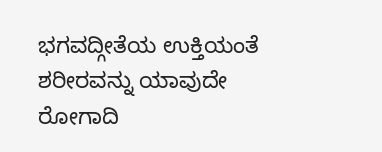ಭಗವದ್ಗೀತೆಯ ಉಕ್ತಿಯಂತೆ ಶರೀರವನ್ನು ಯಾವುದೇ ರೋಗಾದಿ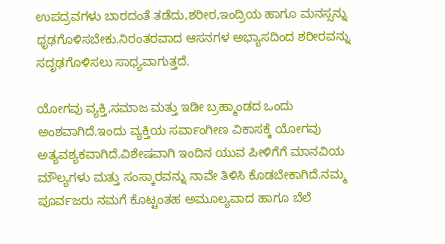ಉಪದ್ರವಗಳು ಬಾರದಂತೆ ತಡೆದು,ಶರೀರ,ಇಂದ್ರಿಯ ಹಾಗೂ ಮನಸ್ಸನ್ನು ಧೃಢಗೊಳಿಸಬೇಕು.ನಿರಂತರವಾದ ಆಸನಗಳ ಅಭ್ಯಾಸದಿಂದ ಶರೀರವನ್ನು ಸದೃಢಗೊಳಿಸಲು ಸಾಧ್ಯವಾಗುತ್ತದೆ.

ಯೋಗವು ವ್ಯಕ್ತಿ,ಸಮಾಜ ಮತ್ತು ಇಡೀ ಬ್ರಹ್ಮಾಂಡದ ಒಂದು ಅಂಶವಾಗಿದೆ.ಇಂದು ವ್ಯಕ್ತಿಯ ಸರ್ವಾಂಗೀಣ ವಿಕಾಸಕ್ಕೆ ಯೋಗವು ಅತ್ಯವಶ್ಯಕವಾಗಿದೆ.ವಿಶೇಷವಾಗಿ ಇಂದಿನ ಯುವ ಪೀಳಿಗೆಗೆ ಮಾನವಿಯ ಮೌಲ್ಯಗಳು ಮತ್ತು ಸಂಸ್ಕಾರವನ್ನು ನಾವೇ ತಿಳಿಸಿ ಕೊಡಬೇಕಾಗಿದೆ.ನಮ್ಮ ಪೂರ್ವಜರು ನಮಗೆ ಕೊಟ್ಟಂತಹ ಅಮೂಲ್ಯವಾದ ಹಾಗೂ ಬೆಲೆ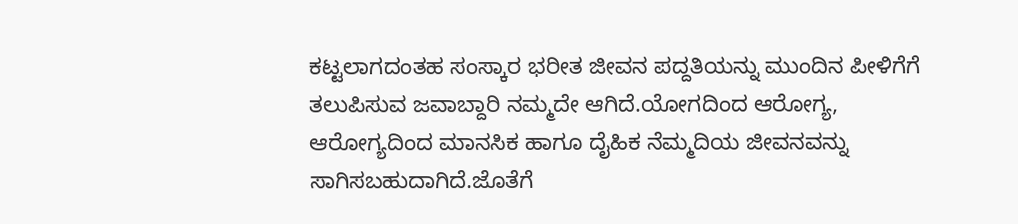ಕಟ್ಟಲಾಗದಂತಹ ಸಂಸ್ಕಾರ ಭರೀತ ಜೀವನ ಪದ್ದತಿಯನ್ನು ಮುಂದಿನ ಪೀಳಿಗೆಗೆ ತಲುಪಿಸುವ ಜವಾಬ್ದಾರಿ ನಮ್ಮದೇ ಆಗಿದೆ.ಯೋಗದಿಂದ ಆರೋಗ್ಯ, ಆರೋಗ್ಯದಿಂದ ಮಾನಸಿಕ ಹಾಗೂ ದೈಹಿಕ ನೆಮ್ಮದಿಯ ಜೀವನವನ್ನು ಸಾಗಿಸಬಹುದಾಗಿದೆ.ಜೊತೆಗೆ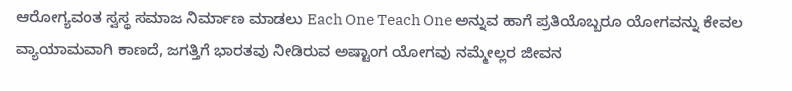ಆರೋಗ್ಯವಂತ ಸ್ವಸ್ಥ ಸಮಾಜ ನಿರ್ಮಾಣ ಮಾಡಲು Each One Teach One ಅನ್ನುವ ಹಾಗೆ ಪ್ರತಿಯೊಬ್ಬರೂ ಯೋಗವನ್ನು ಕೇವಲ ವ್ಯಾಯಾಮವಾಗಿ ಕಾಣದೆ, ಜಗತ್ತಿಗೆ ಭಾರತವು ನೀಡಿರುವ ಅಷ್ಟಾಂಗ ಯೋಗವು ನಮ್ಮೇಲ್ಲರ ಜೀವನ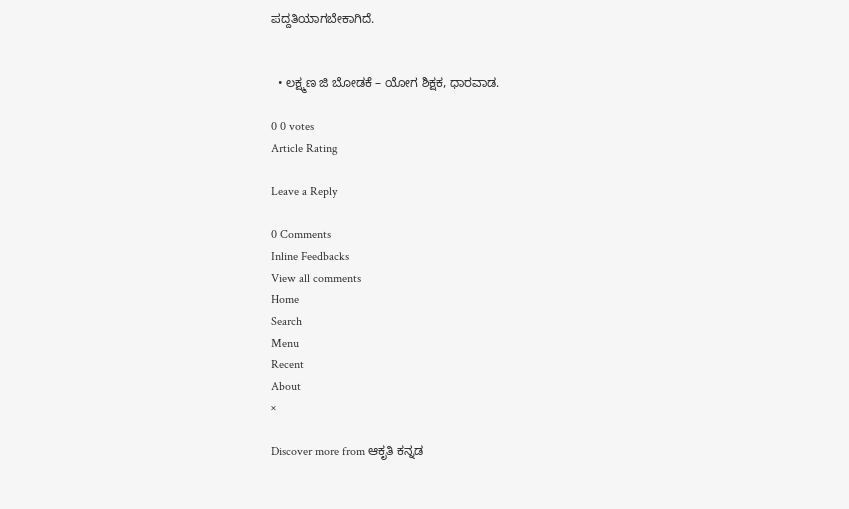ಪದ್ದತಿಯಾಗಬೇಕಾಗಿದೆ.


  • ಲಕ್ಷ್ಮಣ ಜಿ ಬೋಡಕೆ – ಯೋಗ ಶಿಕ್ಷಕ, ಧಾರವಾಡ.

0 0 votes
Article Rating

Leave a Reply

0 Comments
Inline Feedbacks
View all comments
Home
Search
Menu
Recent
About
×

Discover more from ಆಕೃತಿ ಕನ್ನಡ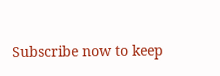Subscribe now to keep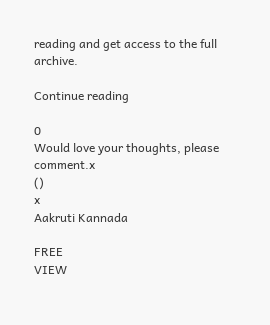reading and get access to the full archive.

Continue reading

0
Would love your thoughts, please comment.x
()
x
Aakruti Kannada

FREE
VIEW